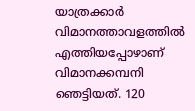യാത്രക്കാർ വിമാനത്താവളത്തിൽ എത്തിയപ്പോഴാണ് വിമാനക്കമ്പനി ഞെട്ടിയത്. 120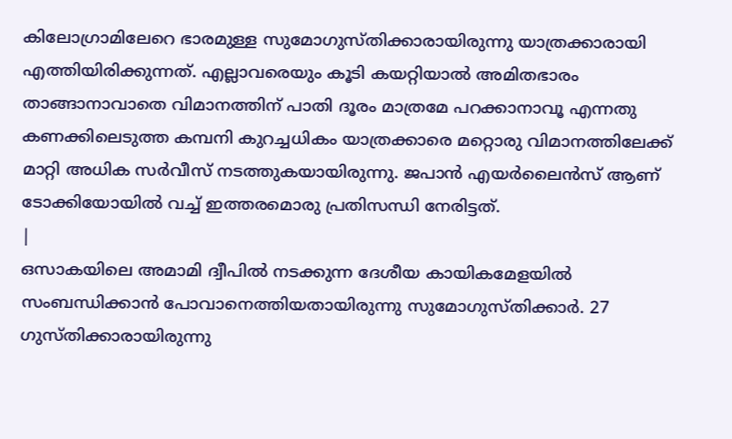കിലോഗ്രാമിലേറെ ഭാരമുള്ള സുമോഗുസ്തിക്കാരായിരുന്നു യാത്രക്കാരായി എത്തിയിരിക്കുന്നത്. എല്ലാവരെയും കൂടി കയറ്റിയാൽ അമിതഭാരം താങ്ങാനാവാതെ വിമാനത്തിന് പാതി ദൂരം മാത്രമേ പറക്കാനാവൂ എന്നതു കണക്കിലെടുത്ത കമ്പനി കുറച്ചധികം യാത്രക്കാരെ മറ്റൊരു വിമാനത്തിലേക്ക് മാറ്റി അധിക സർവീസ് നടത്തുകയായിരുന്നു. ജപാൻ എയർലൈൻസ് ആണ് ടോക്കിയോയിൽ വച്ച് ഇത്തരമൊരു പ്രതിസന്ധി നേരിട്ടത്.
|
ഒസാകയിലെ അമാമി ദ്വീപിൽ നടക്കുന്ന ദേശീയ കായികമേളയിൽ സംബന്ധിക്കാൻ പോവാനെത്തിയതായിരുന്നു സുമോഗുസ്തിക്കാർ. 27 ഗുസ്തിക്കാരായിരുന്നു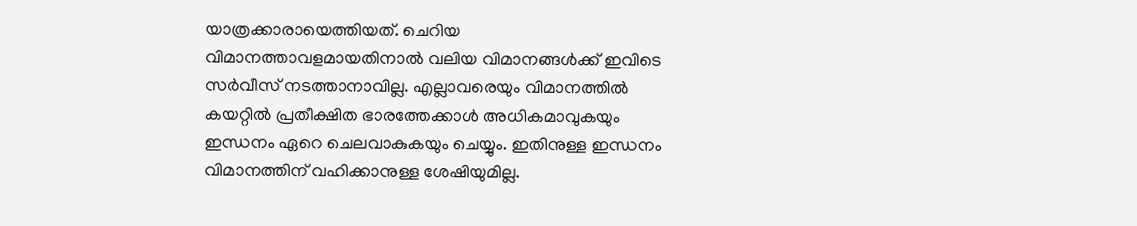യാത്രക്കാരായെത്തിയത്. ചെറിയ വിമാനത്താവളമായതിനാൽ വലിയ വിമാനങ്ങൾക്ക് ഇവിടെ സർവീസ് നടത്താനാവില്ല. എല്ലാവരെയും വിമാനത്തിൽ കയറ്റിൽ പ്രതീക്ഷിത ഭാരത്തേക്കാൾ അധികമാവുകയും ഇന്ധനം ഏറെ ചെലവാകുകയും ചെയ്യും. ഇതിനുള്ള ഇന്ധനം വിമാനത്തിന് വഹിക്കാനുള്ള ശേഷിയുമില്ല.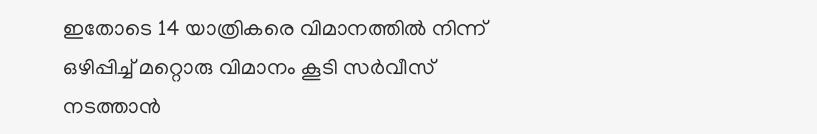ഇതോടെ 14 യാത്രികരെ വിമാനത്തിൽ നിന്ന് ഒഴിപ്പിച്ച് മറ്റൊരു വിമാനം കൂടി സർവീസ് നടത്താൻ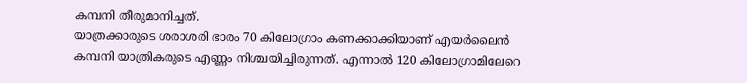കമ്പനി തീരുമാനിച്ചത്.
യാത്രക്കാരുടെ ശരാശരി ഭാരം 70 കിലോഗ്രാം കണക്കാക്കിയാണ് എയർലൈൻ കമ്പനി യാത്രികരുടെ എണ്ണം നിശ്ചയിച്ചിരുന്നത്. എന്നാൽ 120 കിലോഗ്രാമിലേറെ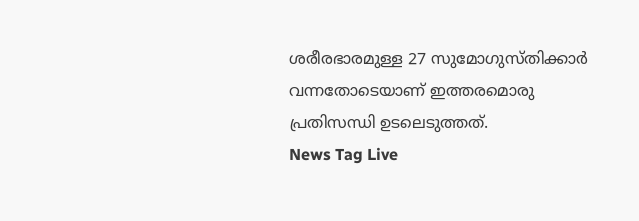ശരീരഭാരമുള്ള 27 സുമോഗുസ്തിക്കാർ വന്നതോടെയാണ് ഇത്തരമൊരു പ്രതിസന്ധി ഉടലെടുത്തത്.
News Tag Live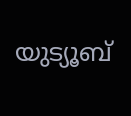യുട്യൂബ്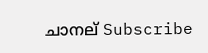ചാനല് Subscribe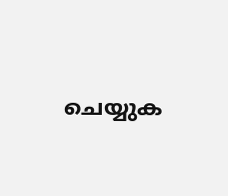ചെയ്യുക